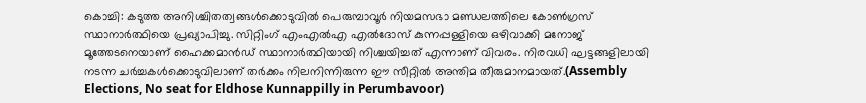കൊച്ചി: കടുത്ത അനിശ്ചിതത്വങ്ങൾക്കൊടുവിൽ പെരുമ്പാവൂർ നിയമസഭാ മണ്ഡലത്തിലെ കോൺഗ്രസ് സ്ഥാനാർത്ഥിയെ പ്രഖ്യാപിച്ചു. സിറ്റിംഗ് എംഎൽഎ എൽദോസ് കുന്നപ്പള്ളിയെ ഒഴിവാക്കി മനോജ് മൂത്തേടനെയാണ് ഹൈക്കമാൻഡ് സ്ഥാനാർത്ഥിയായി നിശ്ചയിച്ചത് എന്നാണ് വിവരം. നിരവധി ഘട്ടങ്ങളിലായി നടന്ന ചർച്ചകൾക്കൊടുവിലാണ് തർക്കം നിലനിന്നിരുന്ന ഈ സീറ്റിൽ അന്തിമ തീരുമാനമായത്.(Assembly Elections, No seat for Eldhose Kunnappilly in Perumbavoor)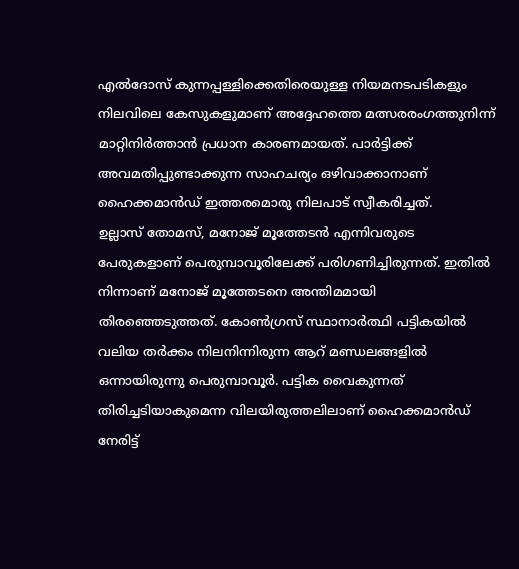എൽദോസ് കുന്നപ്പള്ളിക്കെതിരെയുള്ള നിയമനടപടികളും നിലവിലെ കേസുകളുമാണ് അദ്ദേഹത്തെ മത്സരരംഗത്തുനിന്ന് മാറ്റിനിർത്താൻ പ്രധാന കാരണമായത്. പാർട്ടിക്ക് അവമതിപ്പുണ്ടാക്കുന്ന സാഹചര്യം ഒഴിവാക്കാനാണ് ഹൈക്കമാൻഡ് ഇത്തരമൊരു നിലപാട് സ്വീകരിച്ചത്.
ഉല്ലാസ് തോമസ്, മനോജ് മൂത്തേടൻ എന്നിവരുടെ പേരുകളാണ് പെരുമ്പാവൂരിലേക്ക് പരിഗണിച്ചിരുന്നത്. ഇതിൽ നിന്നാണ് മനോജ് മൂത്തേടനെ അന്തിമമായി തിരഞ്ഞെടുത്തത്. കോൺഗ്രസ് സ്ഥാനാർത്ഥി പട്ടികയിൽ വലിയ തർക്കം നിലനിന്നിരുന്ന ആറ് മണ്ഡലങ്ങളിൽ ഒന്നായിരുന്നു പെരുമ്പാവൂർ. പട്ടിക വൈകുന്നത് തിരിച്ചടിയാകുമെന്ന വിലയിരുത്തലിലാണ് ഹൈക്കമാൻഡ് നേരിട്ട്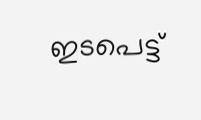ഇടപെട്ട്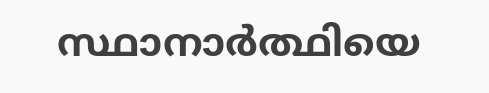സ്ഥാനാർത്ഥിയെ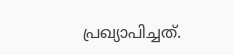പ്രഖ്യാപിച്ചത്.